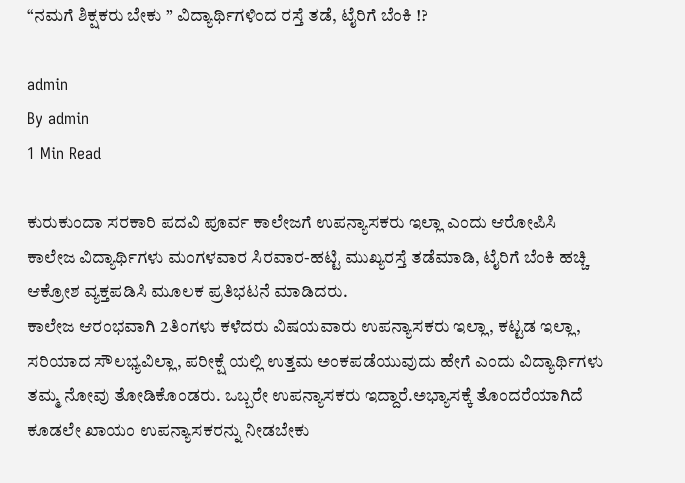“ನಮಗೆ ಶಿಕ್ಷಕರು ಬೇಕು ” ವಿದ್ಯಾರ್ಥಿಗಳಿಂದ ರಸ್ತೆ ತಡೆ, ಟೈರಿಗೆ ಬೆಂಕಿ !?

admin
By admin
1 Min Read

ಕುರುಕುಂದಾ ಸರಕಾರಿ ಪದವಿ ಪೂರ್ವ ಕಾಲೇಜಗೆ ಉಪನ್ಯಾಸಕರು ಇಲ್ಲಾ ಎಂದು ಆರೋಪಿಸಿ ಕಾಲೇಜ ವಿದ್ಯಾರ್ಥಿಗಳು ಮಂಗಳವಾರ ಸಿರವಾರ-ಹಟ್ಟಿ ಮುಖ್ಯರಸ್ತೆ ತಡೆಮಾಡಿ, ಟೈರಿಗೆ ಬೆಂಕಿ ಹಚ್ಚಿ ಆಕ್ರೋಶ ವ್ಯಕ್ತಪಡಿಸಿ ಮೂಲಕ ಪ್ರತಿಭಟನೆ ಮಾಡಿದರು.
ಕಾಲೇಜ ಆರಂಭವಾಗಿ 2ತಿಂಗಳು ಕಳೆದರು ವಿಷಯವಾರು ಉಪನ್ಯಾಸಕರು ಇಲ್ಲಾ, ಕಟ್ಟಡ ಇಲ್ಲಾ, ಸರಿಯಾದ ಸೌಲಭ್ಯವಿಲ್ಲಾ, ಪರೀಕ್ಷೆ ಯಲ್ಲಿ ಉತ್ತಮ ಅಂಕಪಡೆಯುವುದು ಹೇಗೆ ಎಂದು ವಿದ್ಯಾರ್ಥಿಗಳು ತಮ್ಮ ನೋವು ತೋಡಿಕೊಂಡರು. ಒಬ್ಬರೇ ಉಪನ್ಯಾಸಕರು ಇದ್ದಾರೆ.ಅಭ್ಯಾಸಕ್ಕೆ ತೊಂದರೆಯಾಗಿದೆ ಕೂಡಲೇ ಖಾಯಂ ಉಪನ್ಯಾಸಕರನ್ನು ನೀಡಬೇಕು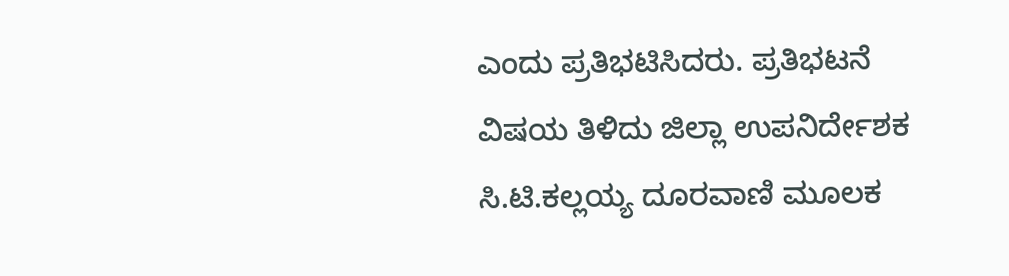ಎಂದು ಪ್ರತಿಭಟಿಸಿದರು. ಪ್ರತಿಭಟನೆ ವಿಷಯ ತಿಳಿದು ಜಿಲ್ಲಾ ಉಪನಿರ್ದೇಶಕ ಸಿ.ಟಿ.ಕಲ್ಲಯ್ಯ ದೂರವಾಣಿ ಮೂಲಕ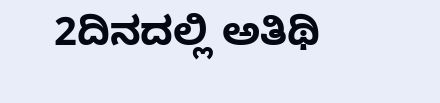2ದಿನದಲ್ಲಿ ಅತಿಥಿ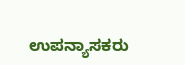ಉಪನ್ಯಾಸಕರು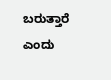ಬರುತ್ತಾರೆ ಎಂದು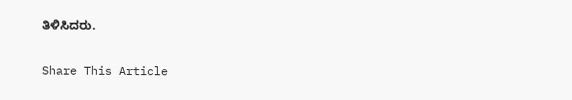ತಿಳಿಸಿದರು.

Share This Article